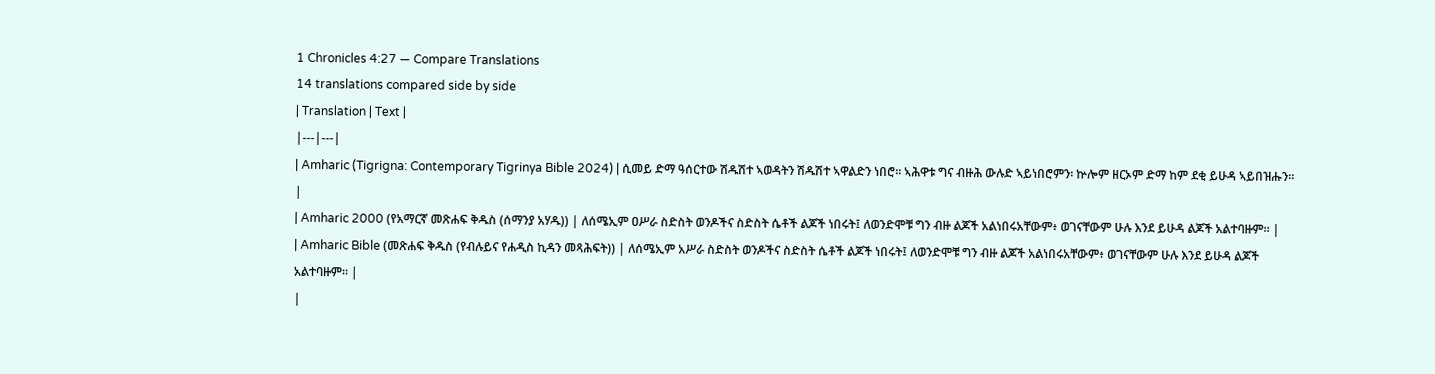1 Chronicles 4:27 — Compare Translations
14 translations compared side by side
| Translation | Text |
|---|---|
| Amharic (Tigrigna: Contemporary Tigrinya Bible 2024) | ሲመይ ድማ ዓሰርተው ሽዱሽተ ኣወዳትን ሽዱሽተ ኣዋልድን ነበሮ። ኣሕዋቱ ግና ብዙሕ ውሉድ ኣይነበሮምን፡ ኵሎም ዘርኦም ድማ ከም ደቂ ይሁዳ ኣይበዝሑን። |
| Amharic 2000 (የአማርኛ መጽሐፍ ቅዱስ (ሰማንያ አሃዱ)) | ለሰሜኢም ዐሥራ ስድስት ወንዶችና ስድስት ሴቶች ልጆች ነበሩት፤ ለወንድሞቹ ግን ብዙ ልጆች አልነበሩአቸውም፥ ወገናቸውም ሁሉ እንደ ይሁዳ ልጆች አልተባዙም። |
| Amharic Bible (መጽሐፍ ቅዱስ (የብሉይና የሐዲስ ኪዳን መጻሕፍት)) | ለሰሜኢም አሥራ ስድስት ወንዶችና ስድስት ሴቶች ልጆች ነበሩት፤ ለወንድሞቹ ግን ብዙ ልጆች አልነበሩአቸውም፥ ወገናቸውም ሁሉ እንደ ይሁዳ ልጆች አልተባዙም። |
|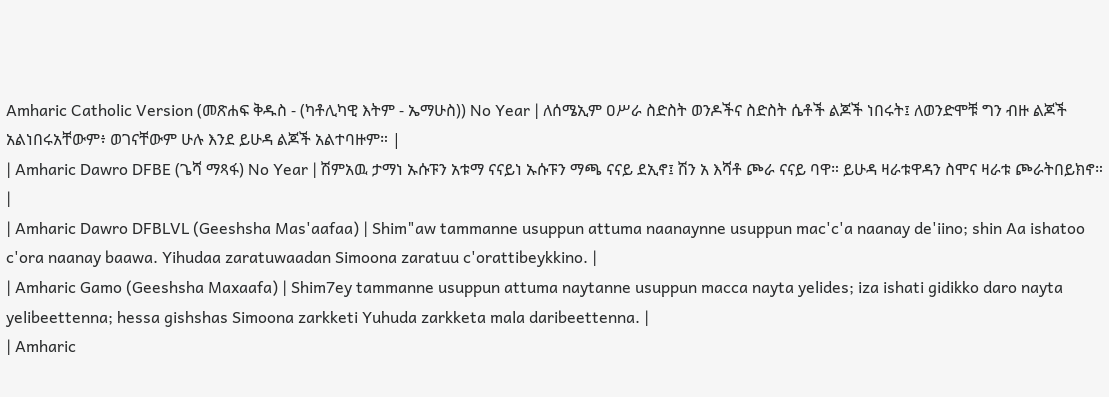Amharic Catholic Version (መጽሐፍ ቅዱስ - (ካቶሊካዊ እትም - ኤማሁስ)) No Year | ለሰሜኢም ዐሥራ ስድስት ወንዶችና ስድስት ሴቶች ልጆች ነበሩት፤ ለወንድሞቹ ግን ብዙ ልጆች አልነበሩአቸውም፥ ወገናቸውም ሁሉ እንደ ይሁዳ ልጆች አልተባዙም። |
| Amharic Dawro DFBE (ጌሻ ማጻፋ) No Year | ሽምአዉ ታማነ ኡሱፑን አቱማ ናናይነ ኡሱፑን ማጫ ናናይ ደኢኖ፤ ሽን አ እሻቶ ጮራ ናናይ ባዋ። ይሁዳ ዛራቱዋዳን ስሞና ዛራቱ ጮራትበይክኖ። |
| Amharic Dawro DFBLVL (Geeshsha Mas'aafaa) | Shim"aw tammanne usuppun attuma naanaynne usuppun mac'c'a naanay de'iino; shin Aa ishatoo c'ora naanay baawa. Yihudaa zaratuwaadan Simoona zaratuu c'orattibeykkino. |
| Amharic Gamo (Geeshsha Maxaafa) | Shim7ey tammanne usuppun attuma naytanne usuppun macca nayta yelides; iza ishati gidikko daro nayta yelibeettenna; hessa gishshas Simoona zarkketi Yuhuda zarkketa mala daribeettenna. |
| Amharic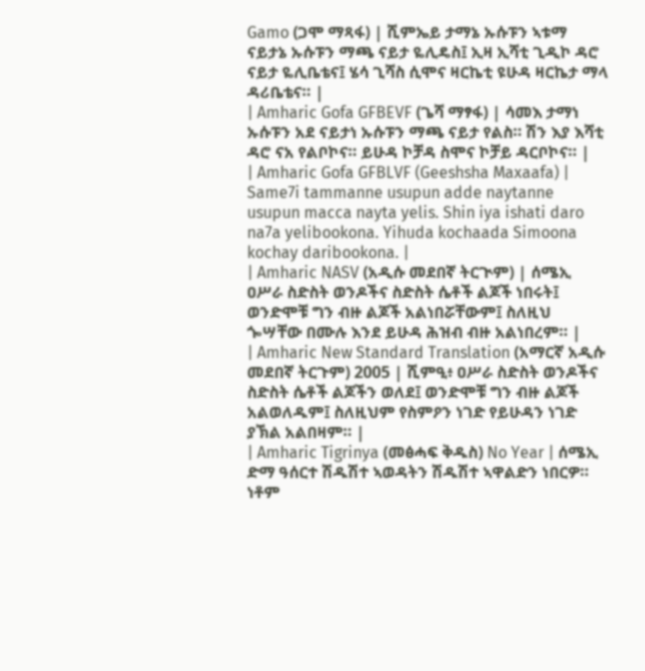Gamo (ጋሞ ማጻፋ) | ሺምኤይ ታማኔ ኡሱፑን ኣቱማ ናይታኔ ኡሱፑን ማጫ ናይታ ዬሊዴስ፤ ኢዛ ኢሻቲ ጊዲኮ ዳሮ ናይታ ዬሊቤቴና፤ ሄሳ ጊሻስ ሲሞና ዛርኬቲ ዩሁዳ ዛርኬታ ማላ ዳሪቤቴና። |
| Amharic Gofa GFBEVF (ጌሻ ማፃፋ) | ሳመእ ታማነ ኡሱፑን አደ ናይታነ ኡሱፑን ማጫ ናይታ የልስ። ሽን እያ እሻቲ ዳሮ ናአ የልቦኮና። ይሁዳ ኮቻዳ ስሞና ኮቻይ ዳርቦኮና። |
| Amharic Gofa GFBLVF (Geeshsha Maxaafa) | Same7i tammanne usupun adde naytanne usupun macca nayta yelis. Shin iya ishati daro na7a yelibookona. Yihuda kochaada Simoona kochay daribookona. |
| Amharic NASV (አዲሱ መደበኛ ትርጒም) | ሰሜኢ ዐሥራ ስድስት ወንዶችና ስድስት ሴቶች ልጆች ነበሩት፤ ወንድሞቹ ግን ብዙ ልጆች አልነበሯቸውም፤ ስለዚህ ጐሣቸው በሙሉ እንደ ይሁዳ ሕዝብ ብዙ አልነበረም። |
| Amharic New Standard Translation (አማርኛ አዲሱ መደበኛ ትርጉም) 2005 | ሺምዒ፥ ዐሥራ ስድስት ወንዶችና ስድስት ሴቶች ልጆችን ወለደ፤ ወንድሞቹ ግን ብዙ ልጆች አልወለዱም፤ ስለዚህም የስምዖን ነገድ የይሁዳን ነገድ ያኽል አልበዛም። |
| Amharic Tigrinya (መፅሓፍ ቅዱስ) No Year | ሰሜኢ ድማ ዓሰርተ ሽዱሽተ ኣወዳትን ሽዱሽተ ኣዋልድን ነበርዎ። ነቶም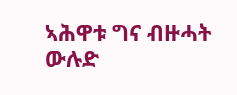ኣሕዋቱ ግና ብዙሓት ውሉድ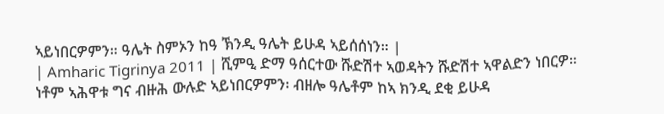ኣይነበርዎምን። ዓሌት ስምኦን ከዓ ኽንዲ ዓሌት ይሁዳ ኣይሰሰነን። |
| Amharic Tigrinya 2011 | ሺምዒ ድማ ዓሰርተው ሹድሽተ ኣወዳትን ሹድሽተ ኣዋልድን ነበርዎ። ነቶም ኣሕዋቱ ግና ብዙሕ ውሉድ ኣይነበርዎምን፡ ብዘሎ ዓሌቶም ከኣ ክንዲ ደቂ ይሁዳ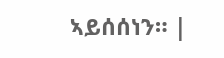ኣይሰሰነን። |